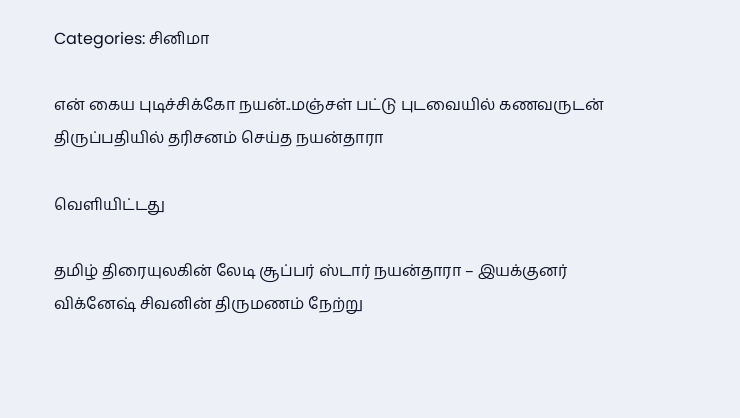Categories: சினிமா

என் கைய புடிச்சிக்கோ நயன்..மஞ்சள் பட்டு புடவையில் கணவருடன் திருப்பதியில் தரிசனம் செய்த நயன்தாரா

வெளியிட்டது

தமிழ் திரையுலகின் லேடி சூப்பர் ஸ்டார் நயன்தாரா – இயக்குனர் விக்னேஷ் சிவனின் திருமணம் நேற்று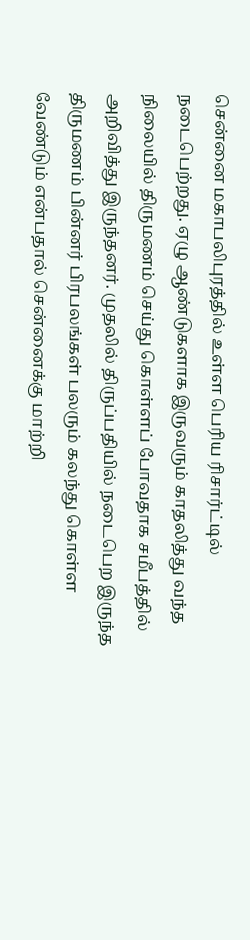சென்னை மகாபலிபுரத்தில் உள்ள பெரிய ரிசார்ட்டில் நடைபெற்றது. ஏழு ஆண்டுகளாக இருவரும் காதலித்து வந்த நிலையில் திருமணம் செய்து கொள்ளப் போவதாக சமீபத்தில் அறிவித்து இருந்தனர். முதலில் திருப்பதியில் நடைபெற இருந்த திருமணம் பின்னர் பிரபலங்கள் பலரும் கலந்து கொள்ள வேண்டும் என்பதால் சென்னைக்கு மாற்றி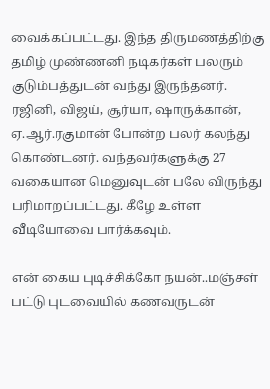வைக்கப்பட்டது. இந்த திருமணத்திற்கு தமிழ் முண்ணனி நடிகர்கள் பலரும் குடும்பத்துடன் வந்து இருந்தனர். ரஜினி, விஜய், சூர்யா, ஷாருக்கான், ஏ.ஆர்.ரகுமான் போன்ற பலர் கலந்து கொண்டனர். வந்தவர்களுக்கு 27 வகையான மெனுவுடன் பலே விருந்து பரிமாறப்பட்டது. கீழே உள்ள வீடியோவை பார்க்கவும்.

என் கைய புடிச்சிக்கோ நயன்..மஞ்சள் பட்டு புடவையில் கணவருடன்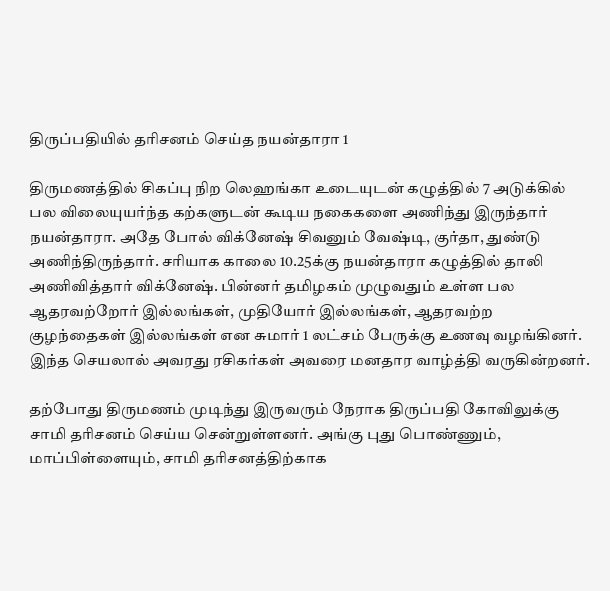திருப்பதியில் தரிசனம் செய்த நயன்தாரா 1

திருமணத்தில் சிகப்பு நிற லெஹங்கா உடையுடன் கழுத்தில் 7 அடுக்கில் பல விலையுயர்ந்த கற்களுடன் கூடிய நகைகளை அணிந்து இருந்தார் நயன்தாரா. அதே போல் விக்னேஷ் சிவனும் வேஷ்டி, குர்தா, துண்டு அணிந்திருந்தார். சரியாக காலை 10.25க்கு நயன்தாரா கழுத்தில் தாலி அணிவித்தார் விக்னேஷ். பின்னர் தமிழகம் முழுவதும் உள்ள பல ஆதரவற்றோர் இல்லங்கள், முதியோர் இல்லங்கள், ஆதரவற்ற குழந்தைகள் இல்லங்கள் என சுமார் 1 லட்சம் பேருக்கு உணவு வழங்கினர். இந்த செயலால் அவரது ரசிகர்கள் அவரை மனதார வாழ்த்தி வருகின்றனர்.

தற்போது திருமணம் முடிந்து இருவரும் நேராக திருப்பதி கோவிலுக்கு சாமி தரிசனம் செய்ய சென்றுள்ளனர். அங்கு புது பொண்ணும், மாப்பிள்ளையும், சாமி தரிசனத்திற்காக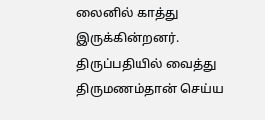லைனில் காத்து இருக்கின்றனர். திருப்பதியில் வைத்து திருமணம்தான் செய்ய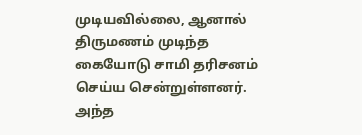முடியவில்லை, ஆனால் திருமணம் முடிந்த கையோடு சாமி தரிசனம் செய்ய சென்றுள்ளனர். அந்த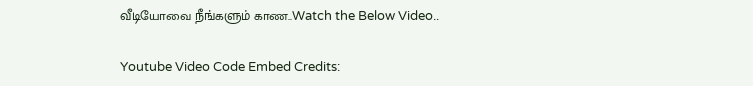வீடியோவை நீங்களும் காண..Watch the Below Video..

Youtube Video Code Embed Credits: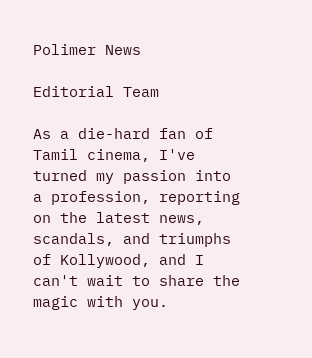Polimer News

Editorial Team

As a die-hard fan of Tamil cinema, I've turned my passion into a profession, reporting on the latest news, scandals, and triumphs of Kollywood, and I can't wait to share the magic with you.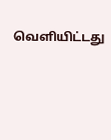வெளியிட்டது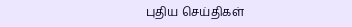புதிய செய்திகள்